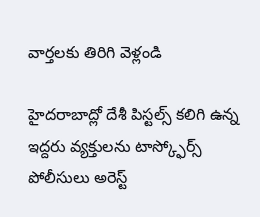వార్తలకు తిరిగి వెళ్లండి

హైదరాబాద్లో దేశీ పిస్టల్స్ కలిగి ఉన్న ఇద్దరు వ్యక్తులను టాస్క్ఫోర్స్ పోలీసులు అరెస్ట్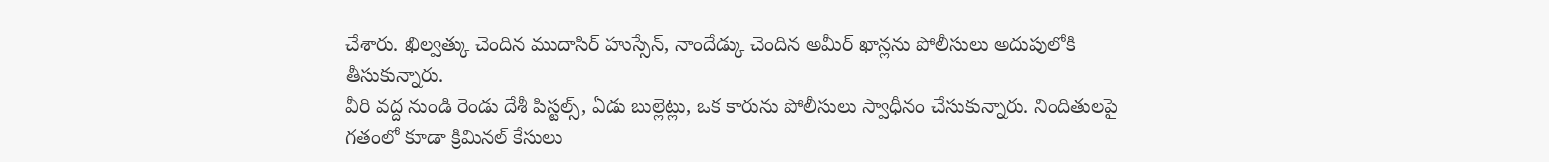చేశారు. ఖిల్వత్కు చెందిన ముదాసిర్ హుస్సేన్, నాందేడ్కు చెందిన అమీర్ ఖాన్లను పోలీసులు అదుపులోకి తీసుకున్నారు.
వీరి వద్ద నుండి రెండు దేశీ పిస్టల్స్, ఏడు బుల్లెట్లు, ఒక కారును పోలీసులు స్వాధీనం చేసుకున్నారు. నిందితులపై గతంలో కూడా క్రిమినల్ కేసులు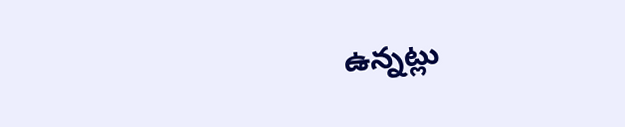ఉన్నట్లు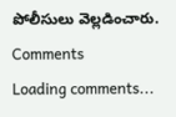పోలీసులు వెల్లడించారు.
Comments
Loading comments...